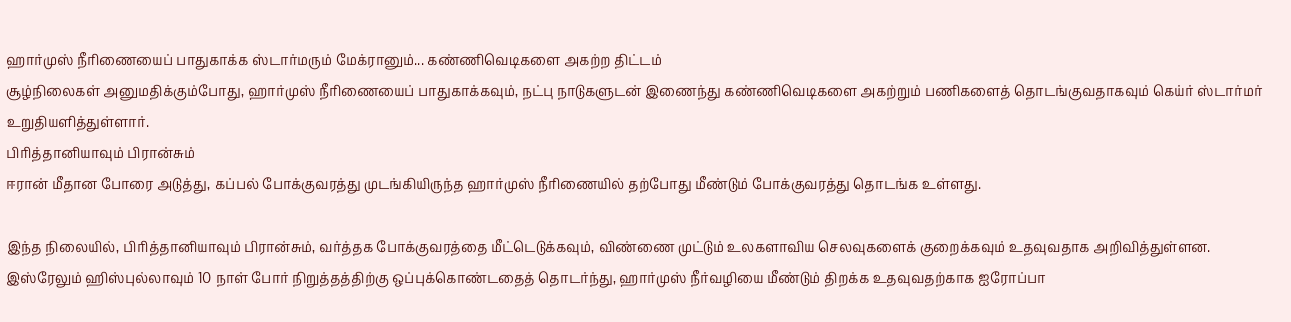ஹார்முஸ் நீரிணையைப் பாதுகாக்க ஸ்டார்மரும் மேக்ரானும்... கண்ணிவெடிகளை அகற்ற திட்டம்
சூழ்நிலைகள் அனுமதிக்கும்போது, ஹார்முஸ் நீரிணையைப் பாதுகாக்கவும், நட்பு நாடுகளுடன் இணைந்து கண்ணிவெடிகளை அகற்றும் பணிகளைத் தொடங்குவதாகவும் கெய்ர் ஸ்டார்மர் உறுதியளித்துள்ளார்.
பிரித்தானியாவும் பிரான்சும்
ஈரான் மீதான போரை அடுத்து, கப்பல் போக்குவரத்து முடங்கியிருந்த ஹார்முஸ் நீரிணையில் தற்போது மீண்டும் போக்குவரத்து தொடங்க உள்ளது.

இந்த நிலையில், பிரித்தானியாவும் பிரான்சும், வர்த்தக போக்குவரத்தை மீட்டெடுக்கவும், விண்ணை முட்டும் உலகளாவிய செலவுகளைக் குறைக்கவும் உதவுவதாக அறிவித்துள்ளன.
இஸ்ரேலும் ஹிஸ்புல்லாவும் 10 நாள் போர் நிறுத்தத்திற்கு ஒப்புக்கொண்டதைத் தொடர்ந்து, ஹார்முஸ் நீர்வழியை மீண்டும் திறக்க உதவுவதற்காக ஐரோப்பா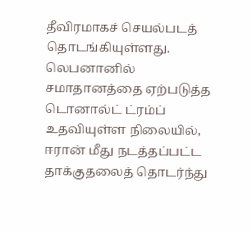தீவிரமாகச் செயல்படத் தொடங்கியுள்ளது.
லெபனானில் சமாதானத்தை ஏற்படுத்த டொனால்ட் ட்ரம்ப் உதவியுள்ள நிலையில், ஈரான் மீது நடத்தப்பட்ட தாக்குதலைத் தொடர்ந்து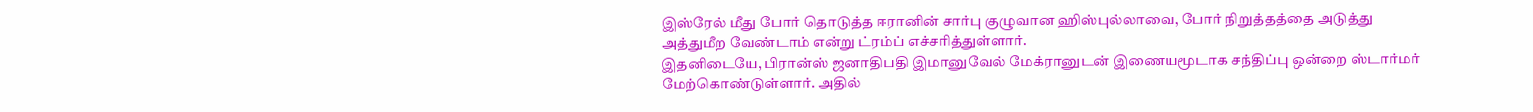இஸ்ரேல் மீது போர் தொடுத்த ஈரானின் சார்பு குழுவான ஹிஸ்புல்லாவை, போர் நிறுத்தத்தை அடுத்து அத்துமீற வேண்டாம் என்று ட்ரம்ப் எச்சரித்துள்ளார்.
இதனிடையே, பிரான்ஸ் ஜனாதிபதி இமானுவேல் மேக்ரானுடன் இணையமூடாக சந்திப்பு ஒன்றை ஸ்டார்மர் மேற்கொண்டுள்ளார். அதில்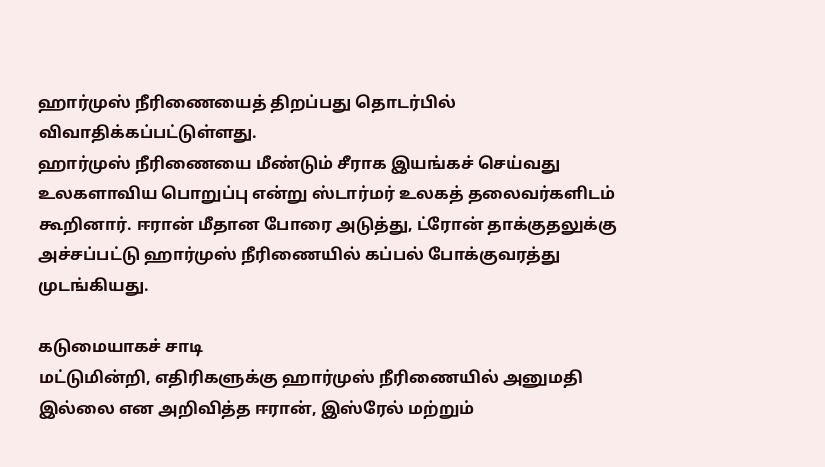ஹார்முஸ் நீரிணையைத் திறப்பது தொடர்பில் விவாதிக்கப்பட்டுள்ளது.
ஹார்முஸ் நீரிணையை மீண்டும் சீராக இயங்கச் செய்வது உலகளாவிய பொறுப்பு என்று ஸ்டார்மர் உலகத் தலைவர்களிடம் கூறினார். ஈரான் மீதான போரை அடுத்து, ட்ரோன் தாக்குதலுக்கு அச்சப்பட்டு ஹார்முஸ் நீரிணையில் கப்பல் போக்குவரத்து முடங்கியது.

கடுமையாகச் சாடி
மட்டுமின்றி, எதிரிகளுக்கு ஹார்முஸ் நீரிணையில் அனுமதி இல்லை என அறிவித்த ஈரான், இஸ்ரேல் மற்றும்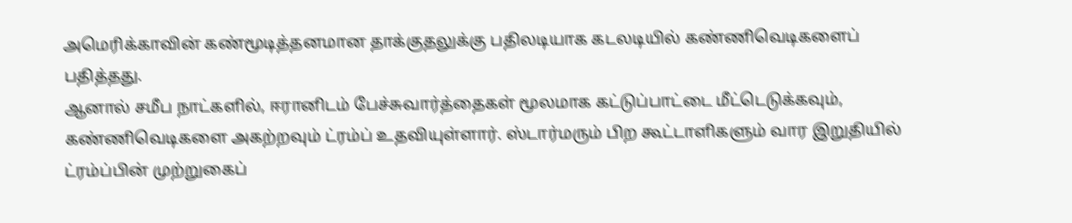அமெரிக்காவின் கண்மூடித்தனமான தாக்குதலுக்கு பதிலடியாக கடலடியில் கண்ணிவெடிகளைப் பதித்தது.
ஆனால் சமீப நாட்களில், ஈரானிடம் பேச்சுவார்த்தைகள் மூலமாக கட்டுப்பாட்டை மீட்டெடுக்கவும், கண்ணிவெடிகளை அகற்றவும் ட்ரம்ப் உதவியுள்ளார். ஸ்டார்மரும் பிற கூட்டாளிகளும் வார இறுதியில் ட்ரம்ப்பின் முற்றுகைப்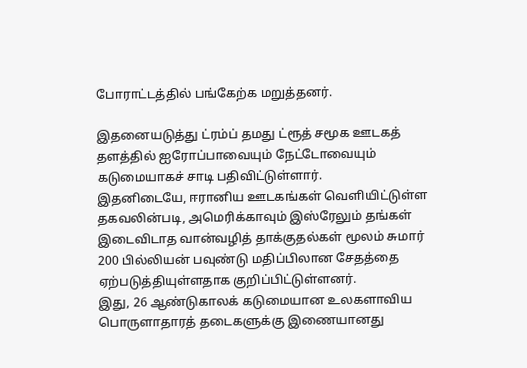போராட்டத்தில் பங்கேற்க மறுத்தனர்.

இதனையடுத்து ட்ரம்ப் தமது ட்ரூத் சமூக ஊடகத் தளத்தில் ஐரோப்பாவையும் நேட்டோவையும் கடுமையாகச் சாடி பதிவிட்டுள்ளார்.
இதனிடையே, ஈரானிய ஊடகங்கள் வெளியிட்டுள்ள தகவலின்படி, அமெரிக்காவும் இஸ்ரேலும் தங்கள் இடைவிடாத வான்வழித் தாக்குதல்கள் மூலம் சுமார் 200 பில்லியன் பவுண்டு மதிப்பிலான சேதத்தை ஏற்படுத்தியுள்ளதாக குறிப்பிட்டுள்ளனர்.
இது, 26 ஆண்டுகாலக் கடுமையான உலகளாவிய பொருளாதாரத் தடைகளுக்கு இணையானது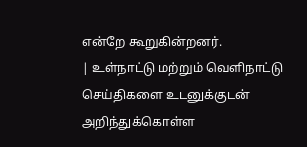என்றே கூறுகின்றனர்.
| உள்நாட்டு மற்றும் வெளிநாட்டு செய்திகளை உடனுக்குடன் அறிந்துக்கொள்ள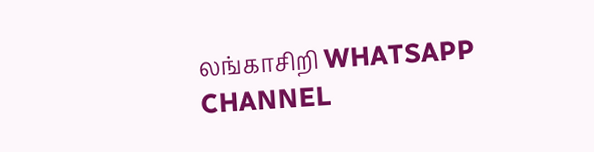லங்காசிறி WHATSAPP CHANNEL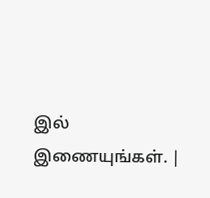இல் இணையுங்கள். |